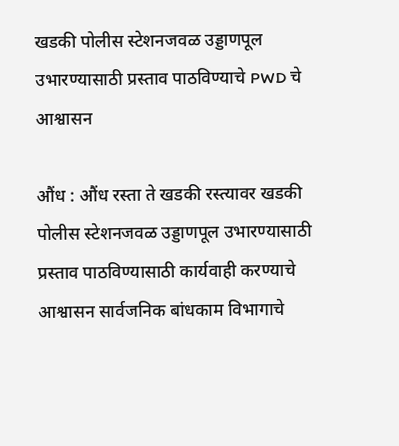खडकी पोलीस स्टेशनजवळ उड्डाणपूल उभारण्यासाठी प्रस्ताव पाठविण्याचे PWD चे आश्वासन

औंध : औंध रस्ता ते खडकी रस्त्यावर खडकी पोलीस स्टेशनजवळ उड्डाणपूल उभारण्यासाठी प्रस्ताव पाठविण्यासाठी कार्यवाही करण्याचे आश्वासन सार्वजनिक बांधकाम विभागाचे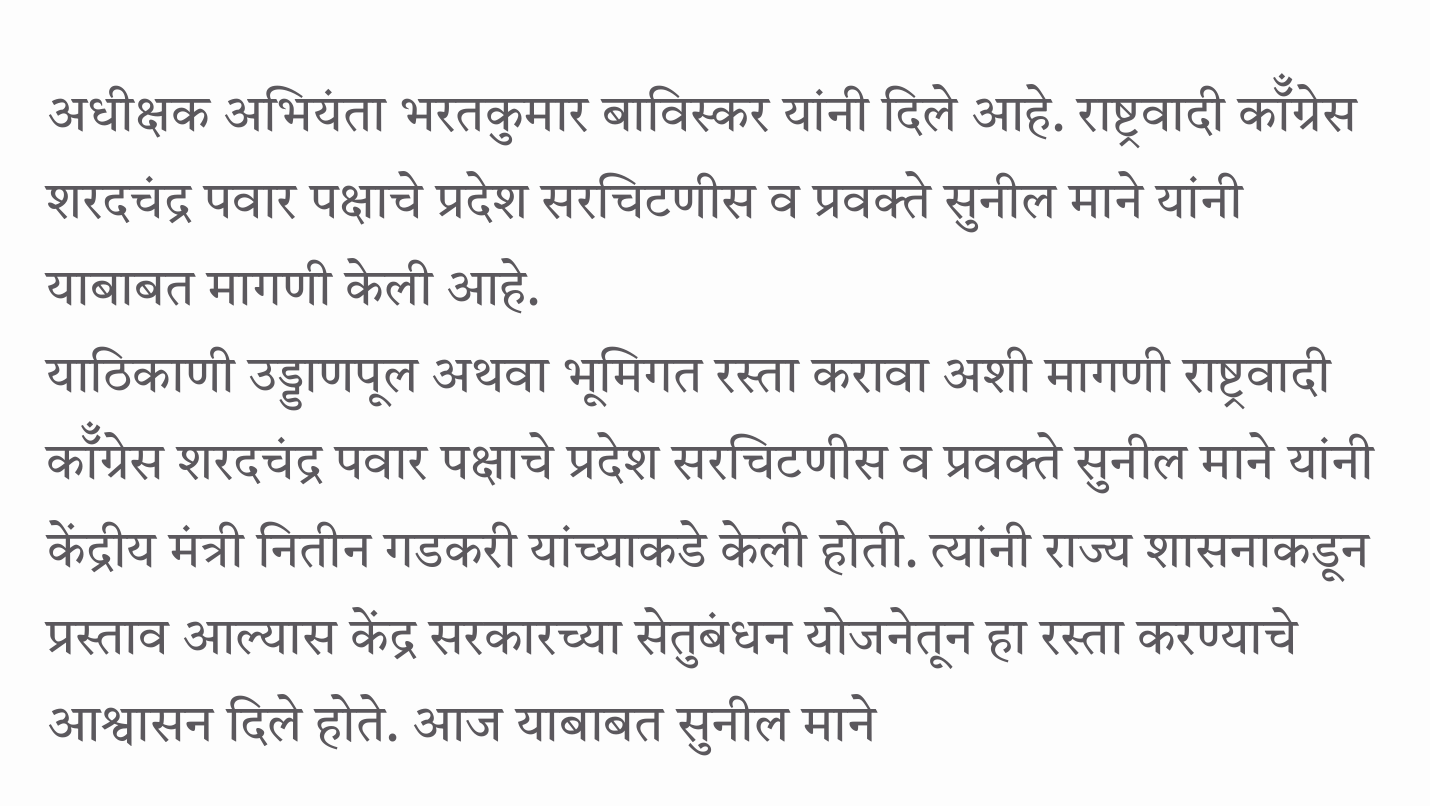अधीक्षक अभियंता भरतकुमार बाविस्कर यांनी दिले आहे. राष्ट्रवादी कॉँग्रेस शरदचंद्र पवार पक्षाचे प्रदेश सरचिटणीस व प्रवक्ते सुनील माने यांनी याबाबत मागणी केली आहे.
याठिकाणी उड्डाणपूल अथवा भूमिगत रस्ता करावा अशी मागणी राष्ट्रवादी कॉँग्रेस शरदचंद्र पवार पक्षाचे प्रदेश सरचिटणीस व प्रवक्ते सुनील माने यांनी केंद्रीय मंत्री नितीन गडकरी यांच्याकडे केली होती. त्यांनी राज्य शासनाकडून प्रस्ताव आल्यास केंद्र सरकारच्या सेतुबंधन योजनेतून हा रस्ता करण्याचे आश्वासन दिले होते. आज याबाबत सुनील माने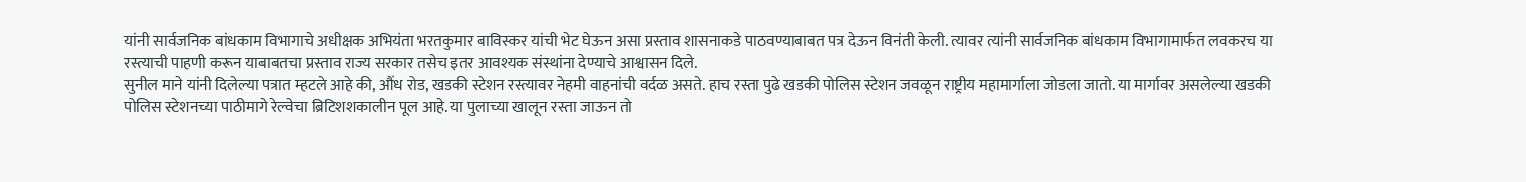यांनी सार्वजनिक बांधकाम विभागाचे अधीक्षक अभियंता भरतकुमार बाविस्कर यांची भेट घेऊन असा प्रस्ताव शासनाकडे पाठवण्याबाबत पत्र देऊन विनंती केली. त्यावर त्यांनी सार्वजनिक बांधकाम विभागामार्फत लवकरच या रस्त्याची पाहणी करून याबाबतचा प्रस्ताव राज्य सरकार तसेच इतर आवश्यक संस्थांना देण्याचे आश्वासन दिले.
सुनील माने यांनी दिलेल्या पत्रात म्हटले आहे की, औंध रोड, खडकी स्टेशन रस्त्यावर नेहमी वाहनांची वर्दळ असते. हाच रस्ता पुढे खडकी पोलिस स्टेशन जवळून राष्ट्रीय महामार्गाला जोडला जातो. या मार्गावर असलेल्या खडकी पोलिस स्टेशनच्या पाठीमागे रेल्वेचा ब्रिटिशशकालीन पूल आहे. या पुलाच्या खालून रस्ता जाऊन तो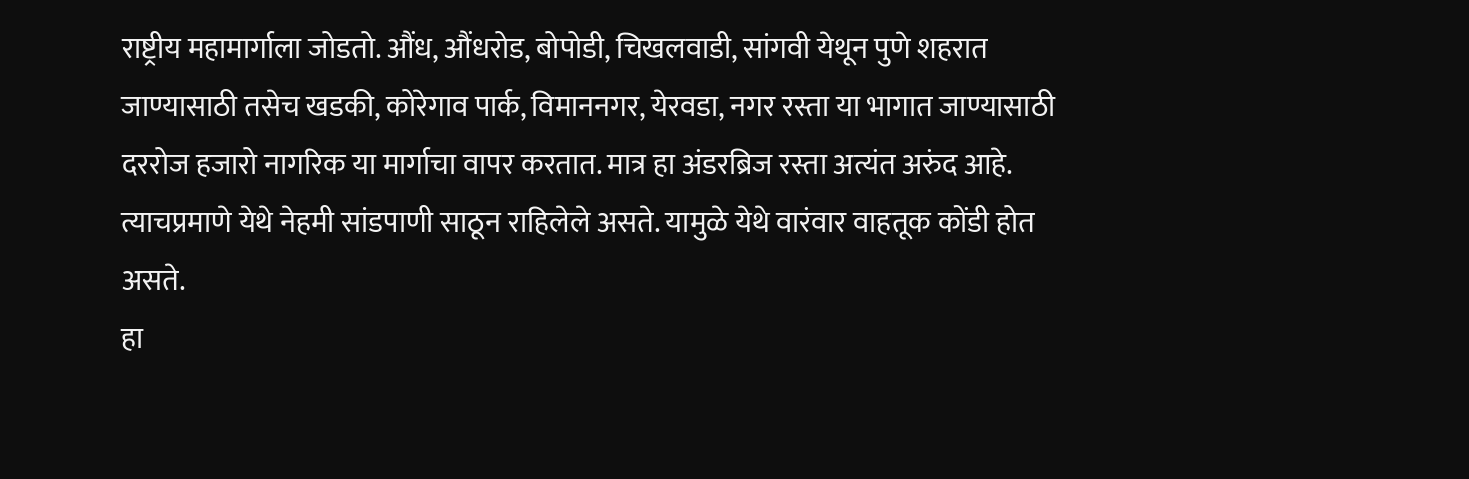राष्ट्रीय महामार्गाला जोडतो. औंध, औंधरोड, बोपोडी, चिखलवाडी, सांगवी येथून पुणे शहरात जाण्यासाठी तसेच खडकी, कोरेगाव पार्क, विमाननगर, येरवडा, नगर रस्ता या भागात जाण्यासाठी दररोज हजारो नागरिक या मार्गाचा वापर करतात. मात्र हा अंडरब्रिज रस्ता अत्यंत अरुंद आहे. त्याचप्रमाणे येथे नेहमी सांडपाणी साठून राहिलेले असते. यामुळे येथे वारंवार वाहतूक कोंडी होत असते.
हा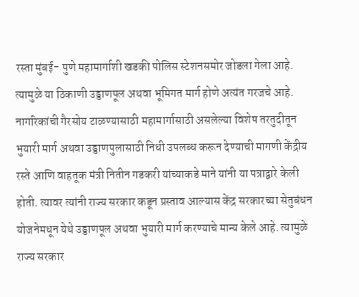रस्ता मुंबई- पुणे महामार्गाशी खडकी पोलिस स्टेशनसमोर जोडला गेला आहे. त्यामुळे या ठिकाणी उड्डाणपूल अथवा भूमिगत मार्ग होणे अत्यंत गरजचे आहे. नागरिकांची गैरसोय टाळण्यासाठी महामार्गासाठी असलेल्या विशेष तरतुदीतून भुयारी मार्ग अथवा उड्डाणपुलासाठी निधी उपलब्ध करून देण्याची मागणी केंद्रीय रस्ते आणि वाहतूक मंत्री नितीन गडकरी यांच्याकडे माने यांनी या पत्राद्वारे केली होती. त्यावर त्यांनी राज्य सरकार कडून प्रस्ताव आल्यास केंद्र सरकारच्या सेतुबंधन योजनेमधून येथे उड्डाणपूल अथवा भुयारी मार्ग करण्याचे मान्य केले आहे. त्यामुळे राज्य सरकार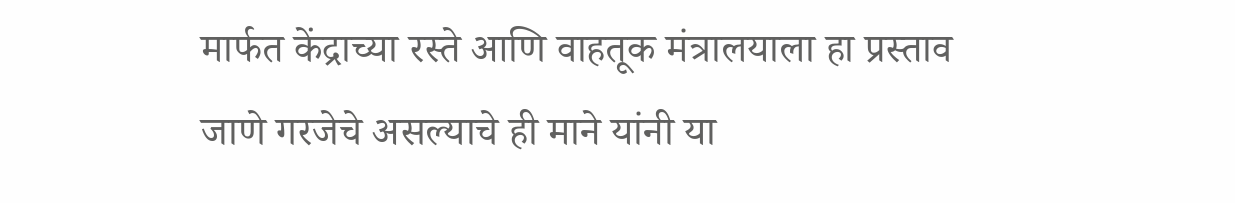मार्फत केंद्राच्या रस्ते आणि वाहतूक मंत्रालयाला हा प्रस्ताव जाणे गरजेचे असल्याचे ही माने यांनी या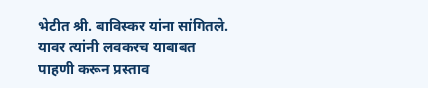भेटीत श्री. बाविस्कर यांना सांगितले. यावर त्यांनी लवकरच याबाबत पाहणी करून प्रस्ताव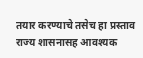तयार करण्याचे तसेच हा प्रस्ताव राज्य शासनासह आवश्यक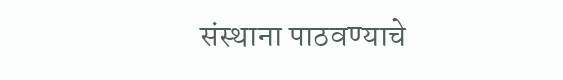संस्थाना पाठवण्याचे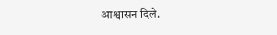आश्वासन दिले.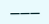———